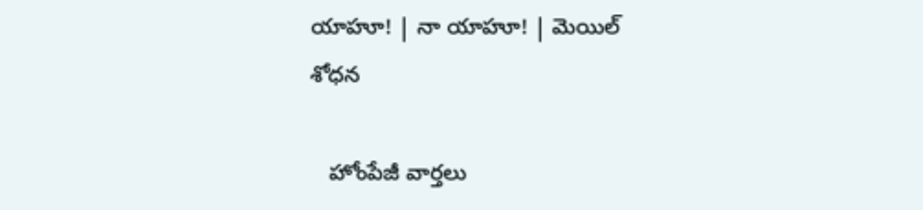యాహూ! | నా యాహూ! | మెయిల్
శోధన

   హోంపేజీ వార్తలు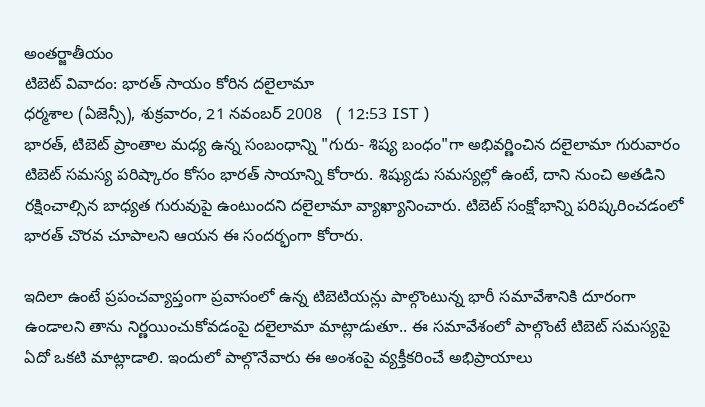అంతర్జాతీయం
టిబెట్ వివాదం: భారత్ సాయం కోరిన దలైలామా
ధర్మశాల (ఏజెన్సీ), శుక్రవారం, 21 నవంబర్ 2008   ( 12:53 IST )
భారత్, టిబెట్ ప్రాంతాల మధ్య ఉన్న సంబంధాన్ని "గురు- శిష్య బంధం"గా అభివర్ణించిన దలైలామా గురువారం టిబెట్ సమస్య పరిష్కారం కోసం భారత్ సాయాన్ని కోరారు. శిష్యుడు సమస్యల్లో ఉంటే, దాని నుంచి అతడిని రక్షించాల్సిన బాధ్యత గురువుపై ఉంటుందని దలైలామా వ్యాఖ్యానించారు. టిబెట్ సంక్షోభాన్ని పరిష్కరించడంలో భారత్ చొరవ చూపాలని ఆయన ఈ సందర్భంగా కోరారు.

ఇదిలా ఉంటే ప్రపంచవ్యాప్తంగా ప్రవాసంలో ఉన్న టిబెటియన్లు పాల్గొంటున్న భారీ సమావేశానికి దూరంగా ఉండాలని తాను నిర్ణయించుకోవడంపై దలైలామా మాట్లాడుతూ.. ఈ సమావేశంలో పాల్గొంటే టిబెట్ సమస్యపై ఏదో ఒకటి మాట్లాడాలి. ఇందులో పాల్గొనేవారు ఈ అంశంపై వ్యక్తీకరించే అభిప్రాయాలు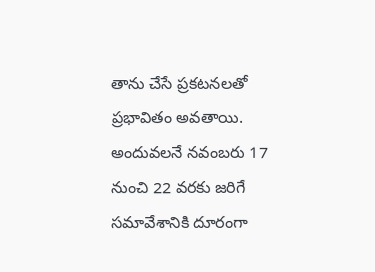తాను చేసే ప్రకటనలతో ప్రభావితం అవతాయి. అందువలనే నవంబరు 17 నుంచి 22 వరకు జరిగే సమావేశానికి దూరంగా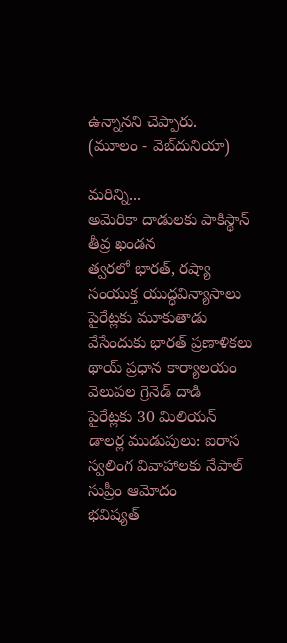ఉన్నానని చెప్పారు.
(మూలం - వెబ్‌దునియా)

మరిన్ని...
అమెరికా దాడులకు పాకిస్థాన్ తీవ్ర ఖండన
త్వరలో భారత్, రష్యా సంయుక్త యుద్ధవిన్యాసాలు
పైరేట్లకు మూకుతాడు వేసేందుకు భారత్ ప్రణాళికలు
థాయ్ ప్రధాన కార్యాలయం వెలుపల గ్రెనెడ్ దాడి
పైరేట్లకు 30 మిలియన్ డాలర్ల ముడుపులు: ఐరాస
స్వలింగ వివాహాలకు నేపాల్ సుప్రీం ఆమోదం
భవిష్యత్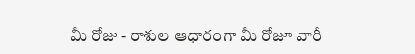మీ రోజు - రాశుల ఆధారంగా మీ రోజూ వారీ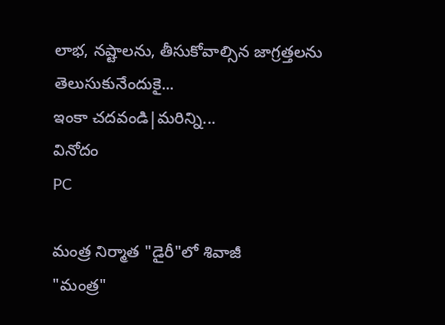లాభ, నష్టాలను, తీసుకోవాల్సిన జాగ్రత్తలను తెలుసుకునేందుకై...
ఇంకా చదవండి|మరిన్ని...
వినోదం
PC

మంత్ర నిర్మాత "డైరీ"లో శివాజీ
"మంత్ర"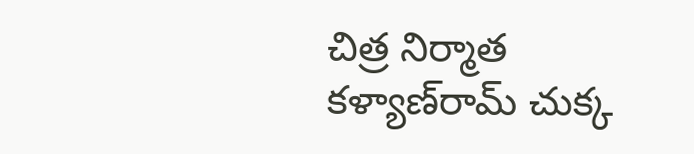చిత్ర నిర్మాత కళ్యాణ్‌రామ్ చుక్క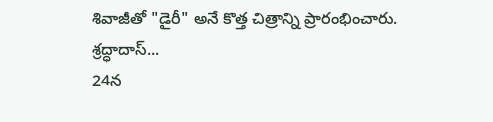శివాజీతో "డైరీ" అనే కొత్త చిత్రాన్ని ప్రారంభించారు. శ్రద్ధాదాస్...
24న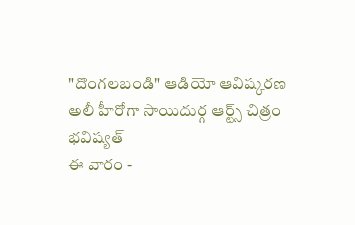"దొంగలబండి" ఆడియో ఆవిష్కరణ
అలీ హీరోగా సాయిదుర్గ ఆర్ట్స్ చిత్రం
భవిష్యత్
ఈ వారం -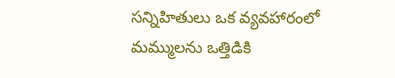సన్నిహితులు ఒక వ్యవహారంలో మమ్ములను ఒత్తిడికి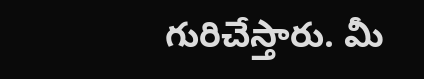గురిచేస్తారు. మీ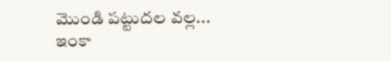మొండి పట్టుదల వల్ల...
ఇంకా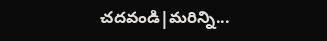చదవండి|మరిన్ని...